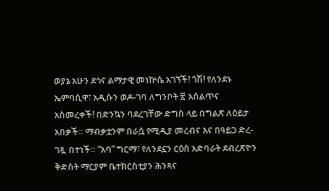ወያኔ አሁን ደኅና ልማታዊ መነኵሴ አገኘች! ጎሽ! የለንደኑ ኤምባሲዋ፣ አዲሱን ወዶ-ገባ ለግንቦት ፳ አሰልጥና አስመረቀች! በድንኳን ባደረገቸው ድግስ ላይ በግልጽ ለዕይታ አበቃች። ማብቃቷንም በራሷ የሚዲያ መረብና እና በዓይጋ ድረ-ገጿ በተነች። “አባ” ግርማ፣ የለንደኗን ርዕሰ አድባራት ደብረጽዮን ቅድስት ማርያም ቤተክርስቲያን ሕንጻና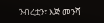ንብረቷን፣ እጅ መንሻ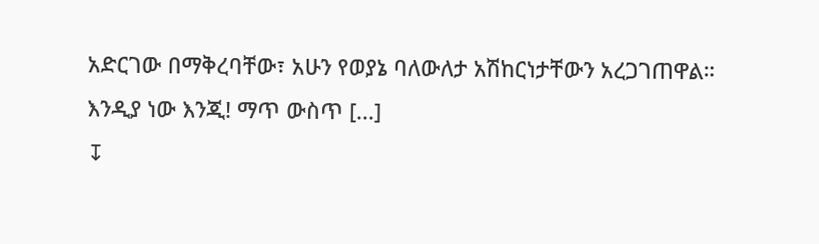አድርገው በማቅረባቸው፣ አሁን የወያኔ ባለውለታ አሽከርነታቸውን አረጋገጠዋል። እንዲያ ነው እንጂ! ማጥ ውስጥ [...]
↧